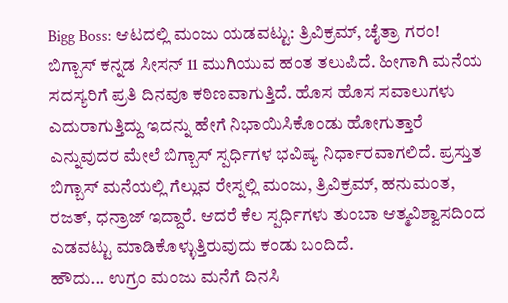Bigg Boss: ಆಟದಲ್ಲಿ ಮಂಜು ಯಡವಟ್ಟು: ತ್ರಿವಿಕ್ರಮ್, ಚೈತ್ರಾ ಗರಂ!
ಬಿಗ್ಬಾಸ್ ಕನ್ನಡ ಸೀಸನ್ 11 ಮುಗಿಯುವ ಹಂತ ತಲುಪಿದೆ. ಹೀಗಾಗಿ ಮನೆಯ ಸದಸ್ಯರಿಗೆ ಪ್ರತಿ ದಿನವೂ ಕಠಿಣವಾಗುತ್ತಿದೆ. ಹೊಸ ಹೊಸ ಸವಾಲುಗಳು ಎದುರಾಗುತ್ತಿದ್ದು ಇದನ್ನು ಹೇಗೆ ನಿಭಾಯಿಸಿಕೊಂಡು ಹೋಗುತ್ತಾರೆ ಎನ್ನುವುದರ ಮೇಲೆ ಬಿಗ್ಬಾಸ್ ಸ್ಪರ್ಧಿಗಳ ಭವಿಷ್ಯ ನಿರ್ಧಾರವಾಗಲಿದೆ. ಪ್ರಸ್ತುತ ಬಿಗ್ಬಾಸ್ ಮನೆಯಲ್ಲಿ ಗೆಲ್ಲುವ ರೇಸ್ನಲ್ಲಿ ಮಂಜು, ತ್ರಿವಿಕ್ರಮ್, ಹನುಮಂತ, ರಜತ್, ಧನ್ರಾಜ್ ಇದ್ದಾರೆ. ಆದರೆ ಕೆಲ ಸ್ಪರ್ಧಿಗಳು ತುಂಬಾ ಆತ್ಮವಿಶ್ವಾಸದಿಂದ ಎಡವಟ್ಟು ಮಾಡಿಕೊಳ್ಳುತ್ತಿರುವುದು ಕಂಡು ಬಂದಿದೆ.
ಹೌದು... ಉಗ್ರಂ ಮಂಜು ಮನೆಗೆ ದಿನಸಿ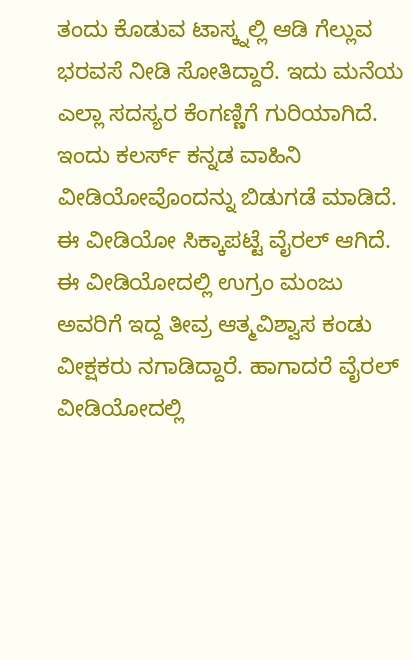ತಂದು ಕೊಡುವ ಟಾಸ್ಕ್ನಲ್ಲಿ ಆಡಿ ಗೆಲ್ಲುವ ಭರವಸೆ ನೀಡಿ ಸೋತಿದ್ದಾರೆ. ಇದು ಮನೆಯ ಎಲ್ಲಾ ಸದಸ್ಯರ ಕೆಂಗಣ್ಣಿಗೆ ಗುರಿಯಾಗಿದೆ. ಇಂದು ಕಲರ್ಸ್ ಕನ್ನಡ ವಾಹಿನಿ ವೀಡಿಯೋವೊಂದನ್ನು ಬಿಡುಗಡೆ ಮಾಡಿದೆ. ಈ ವೀಡಿಯೋ ಸಿಕ್ಕಾಪಟ್ಟೆ ವೈರಲ್ ಆಗಿದೆ. ಈ ವೀಡಿಯೋದಲ್ಲಿ ಉಗ್ರಂ ಮಂಜು ಅವರಿಗೆ ಇದ್ದ ತೀವ್ರ ಆತ್ಮವಿಶ್ವಾಸ ಕಂಡು ವೀಕ್ಷಕರು ನಗಾಡಿದ್ದಾರೆ. ಹಾಗಾದರೆ ವೈರಲ್ ವೀಡಿಯೋದಲ್ಲಿ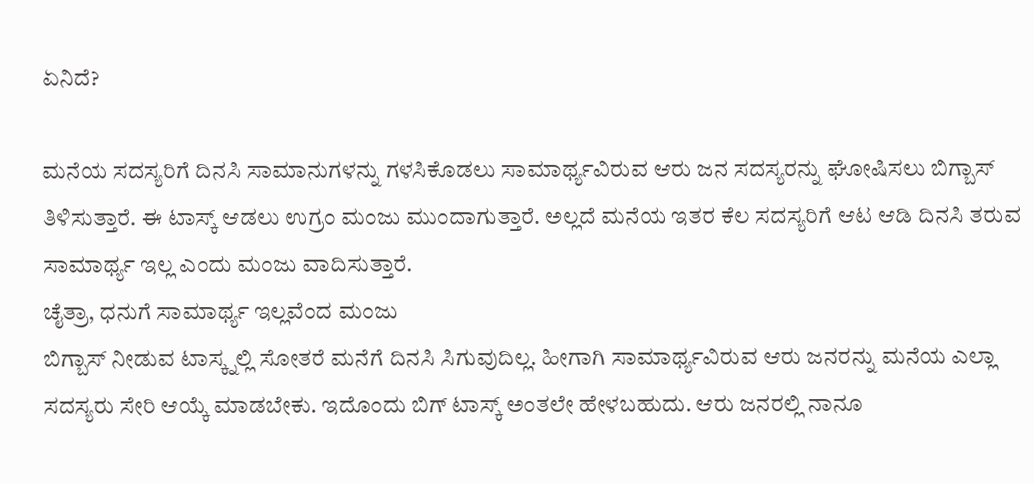ಏನಿದೆ?

ಮನೆಯ ಸದಸ್ಯರಿಗೆ ದಿನಸಿ ಸಾಮಾನುಗಳನ್ನು ಗಳಸಿಕೊಡಲು ಸಾಮಾರ್ಥ್ಯವಿರುವ ಆರು ಜನ ಸದಸ್ಯರನ್ನು ಘೋಷಿಸಲು ಬಿಗ್ಬಾಸ್ ತಿಳಿಸುತ್ತಾರೆ. ಈ ಟಾಸ್ಕ್ ಆಡಲು ಉಗ್ರಂ ಮಂಜು ಮುಂದಾಗುತ್ತಾರೆ. ಅಲ್ಲದೆ ಮನೆಯ ಇತರ ಕೆಲ ಸದಸ್ಯರಿಗೆ ಆಟ ಆಡಿ ದಿನಸಿ ತರುವ ಸಾಮಾರ್ಥ್ಯ ಇಲ್ಲ ಎಂದು ಮಂಜು ವಾದಿಸುತ್ತಾರೆ.
ಚೈತ್ರಾ, ಧನುಗೆ ಸಾಮಾರ್ಥ್ಯ ಇಲ್ಲವೆಂದ ಮಂಜು
ಬಿಗ್ಬಾಸ್ ನೀಡುವ ಟಾಸ್ಕ್ನಲ್ಲಿ ಸೋತರೆ ಮನೆಗೆ ದಿನಸಿ ಸಿಗುವುದಿಲ್ಲ. ಹೀಗಾಗಿ ಸಾಮಾರ್ಥ್ಯವಿರುವ ಆರು ಜನರನ್ನು ಮನೆಯ ಎಲ್ಲಾ ಸದಸ್ಯರು ಸೇರಿ ಆಯ್ಕೆ ಮಾಡಬೇಕು. ಇದೊಂದು ಬಿಗ್ ಟಾಸ್ಕ್ ಅಂತಲೇ ಹೇಳಬಹುದು. ಆರು ಜನರಲ್ಲಿ ನಾನೂ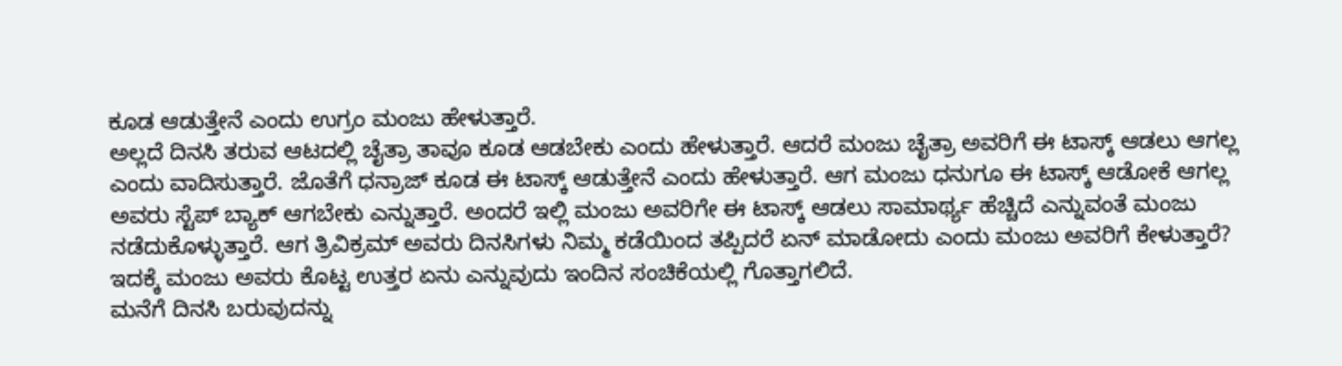ಕೂಡ ಆಡುತ್ತೇನೆ ಎಂದು ಉಗ್ರಂ ಮಂಜು ಹೇಳುತ್ತಾರೆ.
ಅಲ್ಲದೆ ದಿನಸಿ ತರುವ ಆಟದಲ್ಲಿ ಚೈತ್ರಾ ತಾವೂ ಕೂಡ ಆಡಬೇಕು ಎಂದು ಹೇಳುತ್ತಾರೆ. ಆದರೆ ಮಂಜು ಚೈತ್ರಾ ಅವರಿಗೆ ಈ ಟಾಸ್ಕ್ ಆಡಲು ಆಗಲ್ಲ ಎಂದು ವಾದಿಸುತ್ತಾರೆ. ಜೊತೆಗೆ ಧನ್ರಾಜ್ ಕೂಡ ಈ ಟಾಸ್ಕ್ ಆಡುತ್ತೇನೆ ಎಂದು ಹೇಳುತ್ತಾರೆ. ಆಗ ಮಂಜು ಧನುಗೂ ಈ ಟಾಸ್ಕ್ ಆಡೋಕೆ ಆಗಲ್ಲ ಅವರು ಸ್ಟೆಪ್ ಬ್ಯಾಕ್ ಆಗಬೇಕು ಎನ್ನುತ್ತಾರೆ. ಅಂದರೆ ಇಲ್ಲಿ ಮಂಜು ಅವರಿಗೇ ಈ ಟಾಸ್ಕ್ ಆಡಲು ಸಾಮಾರ್ಥ್ಯ ಹೆಚ್ಚಿದೆ ಎನ್ನುವಂತೆ ಮಂಜು ನಡೆದುಕೊಳ್ಳುತ್ತಾರೆ. ಆಗ ತ್ರಿವಿಕ್ರಮ್ ಅವರು ದಿನಸಿಗಳು ನಿಮ್ಮ ಕಡೆಯಿಂದ ತಪ್ಪಿದರೆ ಏನ್ ಮಾಡೋದು ಎಂದು ಮಂಜು ಅವರಿಗೆ ಕೇಳುತ್ತಾರೆ? ಇದಕ್ಕೆ ಮಂಜು ಅವರು ಕೊಟ್ಟ ಉತ್ತರ ಏನು ಎನ್ನುವುದು ಇಂದಿನ ಸಂಚಿಕೆಯಲ್ಲಿ ಗೊತ್ತಾಗಲಿದೆ.
ಮನೆಗೆ ದಿನಸಿ ಬರುವುದನ್ನು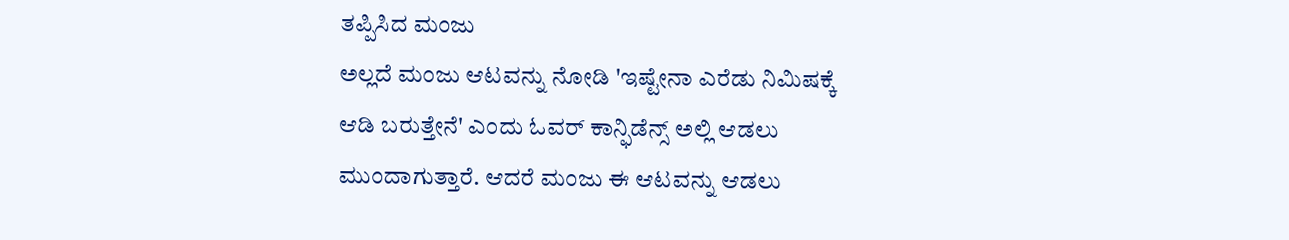ತಪ್ಪಿಸಿದ ಮಂಜು
ಅಲ್ಲದೆ ಮಂಜು ಆಟವನ್ನು ನೋಡಿ 'ಇಷ್ಟೇನಾ ಎರೆಡು ನಿಮಿಷಕ್ಕೆ ಆಡಿ ಬರುತ್ತೇನೆ' ಎಂದು ಓವರ್ ಕಾನ್ಫಿಡೆನ್ಸ್ ಅಲ್ಲಿ ಆಡಲು ಮುಂದಾಗುತ್ತಾರೆ. ಆದರೆ ಮಂಜು ಈ ಆಟವನ್ನು ಆಡಲು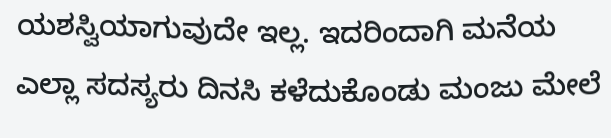ಯಶಸ್ವಿಯಾಗುವುದೇ ಇಲ್ಲ. ಇದರಿಂದಾಗಿ ಮನೆಯ ಎಲ್ಲಾ ಸದಸ್ಯರು ದಿನಸಿ ಕಳೆದುಕೊಂಡು ಮಂಜು ಮೇಲೆ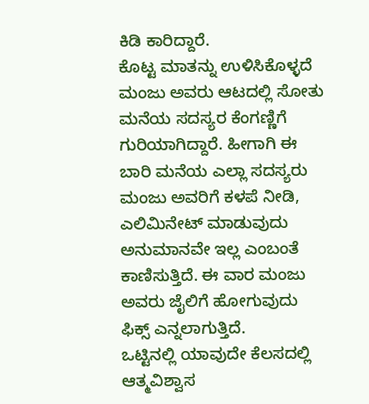ಕಿಡಿ ಕಾರಿದ್ದಾರೆ.
ಕೊಟ್ಟ ಮಾತನ್ನು ಉಳಿಸಿಕೊಳ್ಳದೆ ಮಂಜು ಅವರು ಆಟದಲ್ಲಿ ಸೋತು ಮನೆಯ ಸದಸ್ಯರ ಕೆಂಗಣ್ಣಿಗೆ ಗುರಿಯಾಗಿದ್ದಾರೆ. ಹೀಗಾಗಿ ಈ ಬಾರಿ ಮನೆಯ ಎಲ್ಲಾ ಸದಸ್ಯರು ಮಂಜು ಅವರಿಗೆ ಕಳಪೆ ನೀಡಿ, ಎಲಿಮಿನೇಟ್ ಮಾಡುವುದು ಅನುಮಾನವೇ ಇಲ್ಲ ಎಂಬಂತೆ ಕಾಣಿಸುತ್ತಿದೆ. ಈ ವಾರ ಮಂಜು ಅವರು ಜೈಲಿಗೆ ಹೋಗುವುದು ಫಿಕ್ಸ್ ಎನ್ನಲಾಗುತ್ತಿದೆ.
ಒಟ್ಟಿನಲ್ಲಿ ಯಾವುದೇ ಕೆಲಸದಲ್ಲಿ ಆತ್ಮವಿಶ್ವಾಸ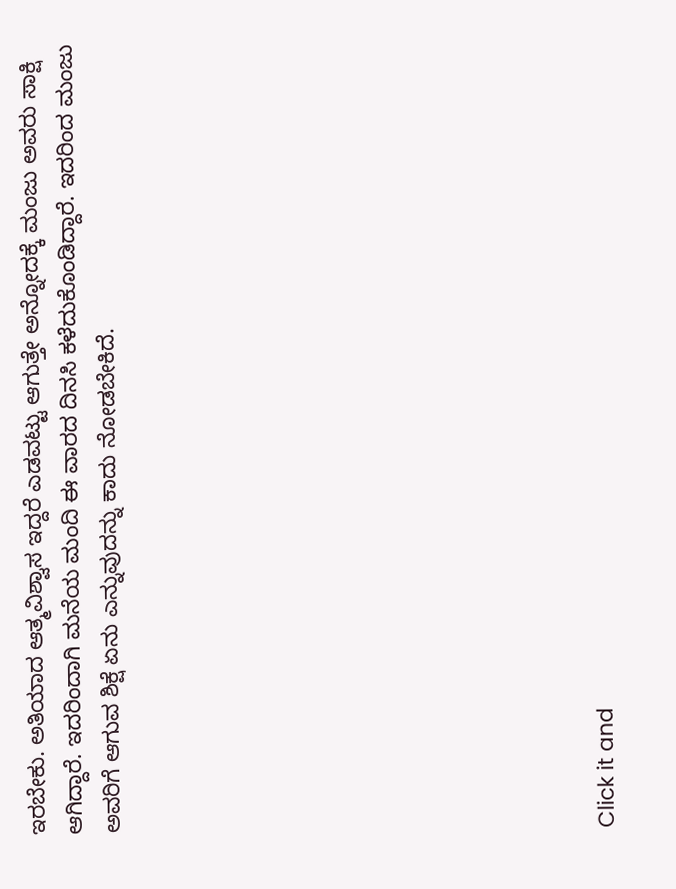ಇರಬೇಕು. ಅತಿಯಾದ ಆತ್ಮವಿಶ್ವಾಸ ಇದ್ದರೆ ಎಡವಟ್ಟು ಆಗುತ್ತೇ ಅನ್ನೋದಕ್ಕೆ ಮಂಜು ಅವರು ಸಾಕ್ಷಿ ಆಗಿದ್ದಾರೆ. ಇದರಿಂದಾಗಿ ಮನೆಯ ಮಂದಿ ಈ ವಾರದ ದಿನಸಿ ಕಳೆದುಕೊಂಡಿದ್ದಾರೆ. ಇದರಿಂದ ಮಂಜು ಅವರಿಗೆ ಆಗುವ ಶಿಕ್ಷೆ ಏನು ಎನ್ನುವುದನ್ನು ಕಾದು ನೋಡಬೇಕಿದೆ.












Click it and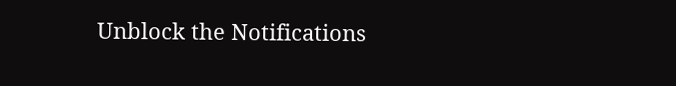Unblock the Notifications